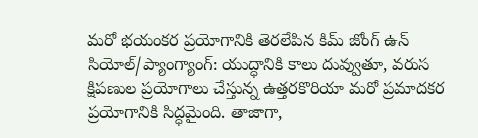మరో భయంకర ప్రయోగానికి తెరలేపిన కిమ్ జోంగ్ ఉన్
సియోల్/ప్యాంగ్యాంగ్: యుద్ధానికి కాలు దువ్వుతూ, వరుస క్షిపణుల ప్రయోగాలు చేస్తున్న ఉత్తరకొరియా మరో ప్రమాదకర ప్రయోగానికి సిద్ధమైంది. తాజాగా,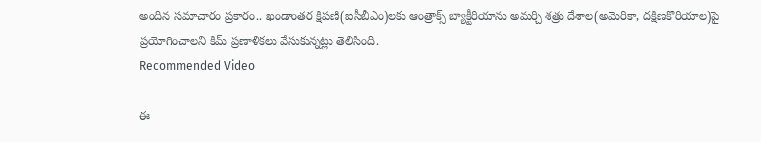అందిన సమాచారం ప్రకారం.. ఖండాంతర క్షిపణి(ఐసీబీఎం)లకు ఆంత్రాక్స్ బ్యాక్టీరియాను అమర్చి శత్రు దేశాల(అమెరికా, దక్షిణకొరియాల)పై ప్రయోగించాలని కిమ్ ప్రణాళికలు వేసుకున్నట్లు తెలిసింది.
Recommended Video

ఈ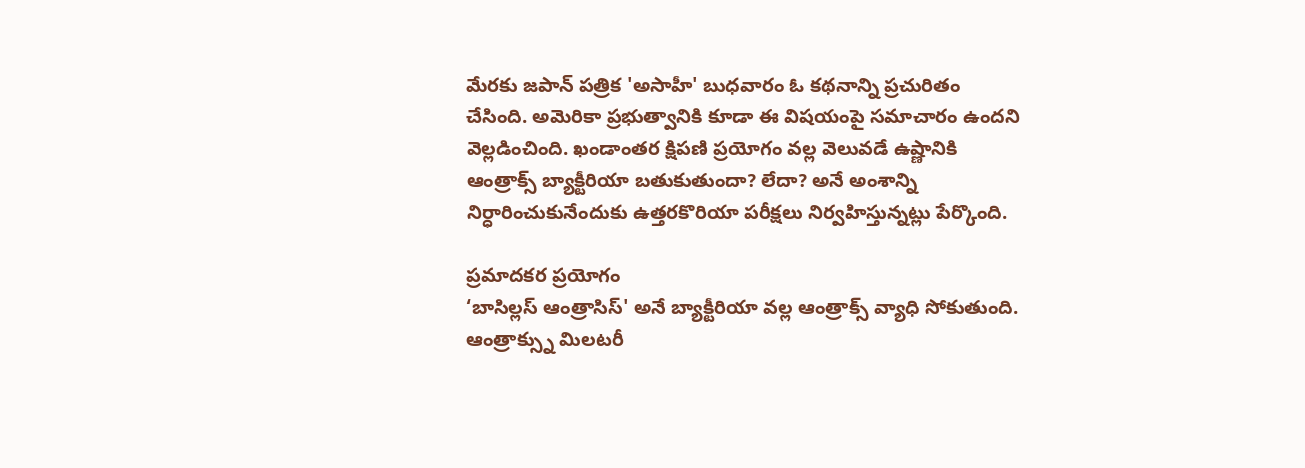మేరకు జపాన్ పత్రిక 'అసాహీ' బుధవారం ఓ కథనాన్ని ప్రచురితం చేసింది. అమెరికా ప్రభుత్వానికి కూడా ఈ విషయంపై సమాచారం ఉందని వెల్లడించింది. ఖండాంతర క్షిపణి ప్రయోగం వల్ల వెలువడే ఉష్ణానికి ఆంత్రాక్స్ బ్యాక్టీరియా బతుకుతుందా? లేదా? అనే అంశాన్ని నిర్ధారించుకునేందుకు ఉత్తరకొరియా పరీక్షలు నిర్వహిస్తున్నట్లు పేర్కొంది.

ప్రమాదకర ప్రయోగం
‘బాసిల్లస్ ఆంత్రాసిస్' అనే బ్యాక్టీరియా వల్ల ఆంత్రాక్స్ వ్యాధి సోకుతుంది. ఆంత్రాక్స్ను మిలటరీ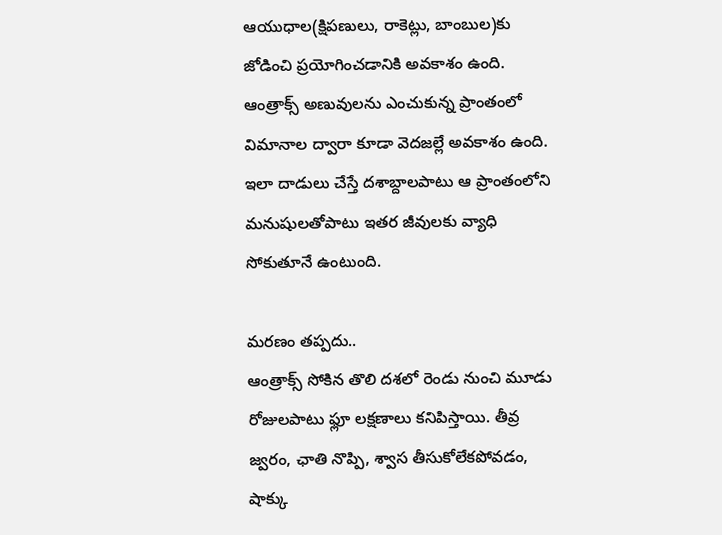ఆయుధాల(క్షిపణులు, రాకెట్లు, బాంబుల)కు జోడించి ప్రయోగించడానికి అవకాశం ఉంది. ఆంత్రాక్స్ అణువులను ఎంచుకున్న ప్రాంతంలో విమానాల ద్వారా కూడా వెదజల్లే అవకాశం ఉంది. ఇలా దాడులు చేస్తే దశాబ్దాలపాటు ఆ ప్రాంతంలోని మనుషులతోపాటు ఇతర జీవులకు వ్యాధి సోకుతూనే ఉంటుంది.

మరణం తప్పదు..
ఆంత్రాక్స్ సోకిన తొలి దశలో రెండు నుంచి మూడు రోజులపాటు ఫ్లూ లక్షణాలు కనిపిస్తాయి. తీవ్ర జ్వరం, ఛాతి నొప్పి, శ్వాస తీసుకోలేకపోవడం, షాక్కు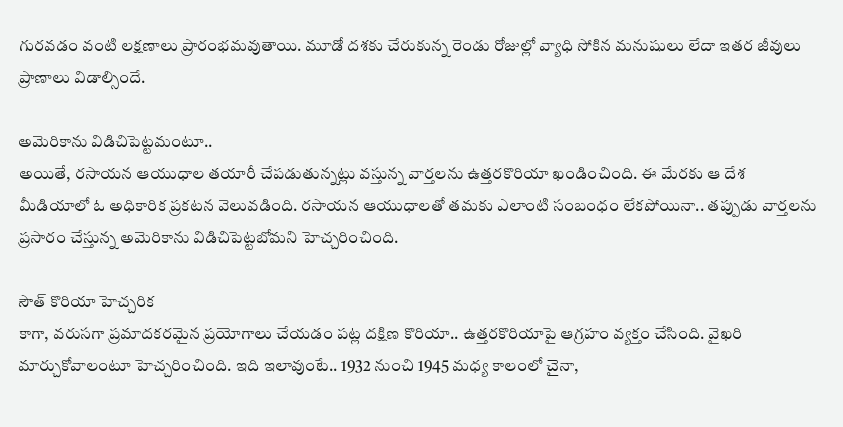గురవడం వంటి లక్షణాలు ప్రారంభమవుతాయి. మూడో దశకు చేరుకున్న రెండు రోజుల్లో వ్యాధి సోకిన మనుషులు లేదా ఇతర జీవులు ప్రాణాలు విడాల్సిందే.

అమెరికాను విడిచిపెట్టమంటూ..
అయితే, రసాయన ఆయుధాల తయారీ చేపడుతున్నట్లు వస్తున్న వార్తలను ఉత్తరకొరియా ఖండించింది. ఈ మేరకు ఆ దేశ మీడియాలో ఓ అధికారిక ప్రకటన వెలువడింది. రసాయన ఆయుధాలతో తమకు ఎలాంటి సంబంధం లేకపోయినా.. తప్పుడు వార్తలను ప్రసారం చేస్తున్న అమెరికాను విడిచిపెట్టబోమని హెచ్చరించింది.

సౌత్ కొరియా హెచ్చరిక
కాగా, వరుసగా ప్రమాదకరమైన ప్రయోగాలు చేయడం పట్ల దక్షిణ కొరియా.. ఉత్తరకొరియాపై ఆగ్రహం వ్యక్తం చేసింది. వైఖరి మార్చుకోవాలంటూ హెచ్చరించింది. ఇది ఇలావుంటే.. 1932 నుంచి 1945 మధ్య కాలంలో చైనా,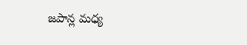జపాన్ల మధ్య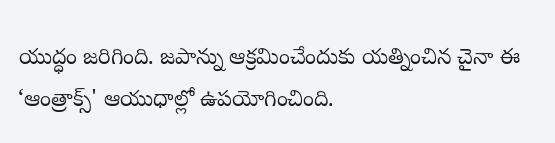యుద్ధం జరిగింది. జపాన్ను ఆక్రమించేందుకు యత్నించిన చైనా ఈ ‘ఆంత్రాక్స్' ఆయుధాల్లో ఉపయోగించింది.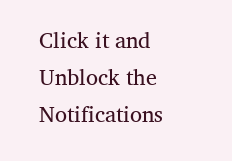Click it and Unblock the Notifications